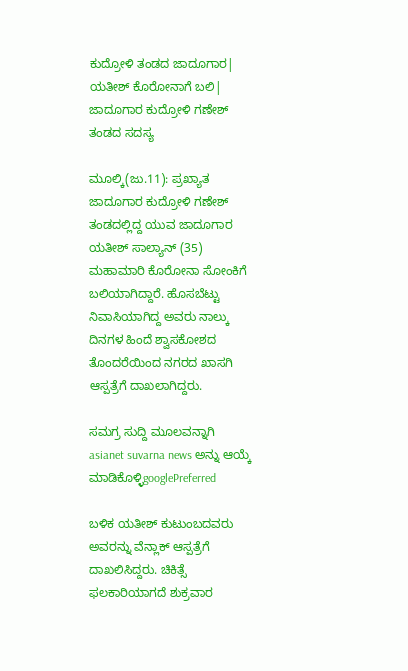ಕುದ್ರೋಳಿ ತಂಡದ ಜಾದೂಗಾರ| ಯತೀಶ್‌ ಕೊರೋನಾಗೆ ಬಲಿ| ಜಾದೂಗಾರ ಕುದ್ರೋಳಿ ಗಣೇಶ್‌ ತಂಡದ ಸದಸ್ಯ

ಮೂಲ್ಕಿ(ಜು.11): ಪ್ರಖ್ಯಾತ ಜಾದೂಗಾರ ಕುದ್ರೋಳಿ ಗಣೇಶ್‌ ತಂಡದಲ್ಲಿದ್ದ ಯುವ ಜಾದೂಗಾರ ಯತೀಶ್‌ ಸಾಲ್ಯಾನ್‌ (35) ಮಹಾಮಾರಿ ಕೊರೋನಾ ಸೋಂಕಿಗೆ ಬಲಿಯಾಗಿದ್ದಾರೆ. ಹೊಸಬೆಟ್ಟು ನಿವಾಸಿಯಾಗಿದ್ದ ಅವರು ನಾಲ್ಕು ದಿನಗಳ ಹಿಂದೆ ಶ್ವಾಸಕೋಶದ ತೊಂದರೆಯಿಂದ ನಗರದ ಖಾಸಗಿ ಆಸ್ಪತ್ರೆಗೆ ದಾಖಲಾಗಿದ್ದರು.

ಸಮಗ್ರ ಸುದ್ದಿ ಮೂಲವನ್ನಾಗಿ asianet suvarna news ಅನ್ನು ಆಯ್ಕೆ ಮಾಡಿಕೊಳ್ಳಿgooglePreferred

ಬಳಿಕ ಯತೀಶ್‌ ಕುಟುಂಬದವರು ಅವರನ್ನು ವೆನ್ಲಾಕ್‌ ಆಸ್ಪತ್ರೆಗೆ ದಾಖಲಿಸಿದ್ದರು. ಚಿಕಿತ್ಸೆ ಫಲಕಾರಿಯಾಗದೆ ಶುಕ್ರವಾರ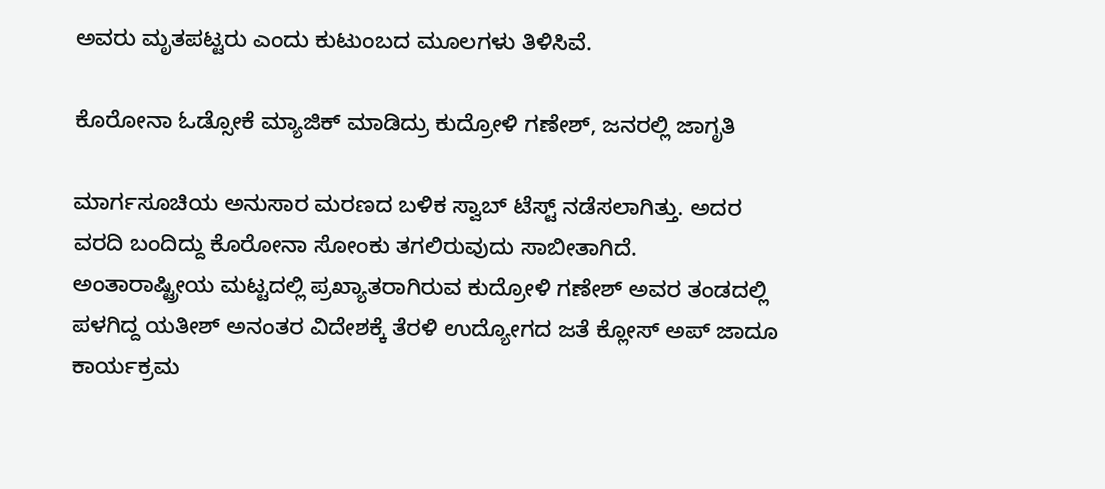ಅವರು ಮೃತಪಟ್ಟರು ಎಂದು ಕುಟುಂಬದ ಮೂಲಗಳು ತಿಳಿಸಿವೆ.

ಕೊರೋನಾ ಓಡ್ಸೋಕೆ ಮ್ಯಾಜಿಕ್ ಮಾಡಿದ್ರು ಕುದ್ರೋಳಿ ಗಣೇಶ್‌, ಜನರಲ್ಲಿ ಜಾಗೃತಿ

ಮಾರ್ಗಸೂಚಿಯ ಅನುಸಾರ ಮರಣದ ಬಳಿಕ ಸ್ವಾಬ್‌ ಟೆಸ್ಟ್‌ ನಡೆಸಲಾಗಿತ್ತು. ಅದರ ವರದಿ ಬಂದಿದ್ದು ಕೊರೋನಾ ಸೋಂಕು ತಗಲಿರುವುದು ಸಾಬೀತಾಗಿದೆ. ಅಂತಾರಾಷ್ಟ್ರೀಯ ಮಟ್ಟದಲ್ಲಿ ಪ್ರಖ್ಯಾತರಾಗಿರುವ ಕುದ್ರೋಳಿ ಗಣೇಶ್‌ ಅವರ ತಂಡದಲ್ಲಿ ಪಳಗಿದ್ದ ಯತೀಶ್‌ ಅನಂತರ ವಿದೇಶಕ್ಕೆ ತೆರಳಿ ಉದ್ಯೋಗದ ಜತೆ ಕ್ಲೋಸ್‌ ಅಪ್‌ ಜಾದೂ ಕಾರ್ಯಕ್ರಮ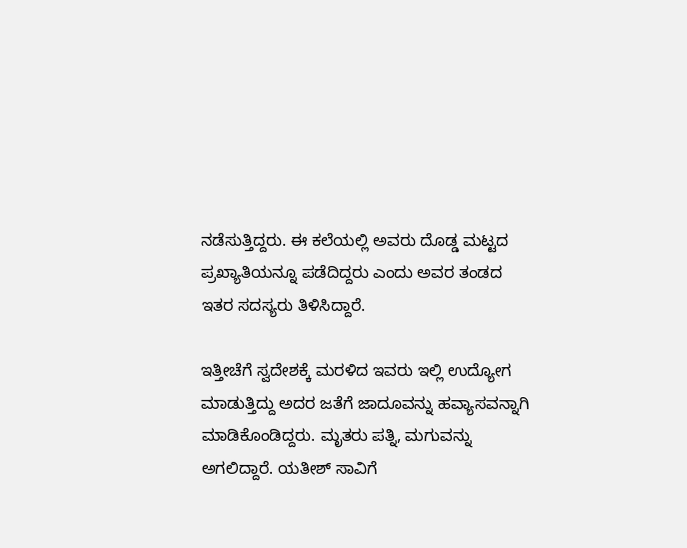ನಡೆಸುತ್ತಿದ್ದರು. ಈ ಕಲೆಯಲ್ಲಿ ಅವರು ದೊಡ್ಡ ಮಟ್ಟದ ಪ್ರಖ್ಯಾತಿಯನ್ನೂ ಪಡೆದಿದ್ದರು ಎಂದು ಅವರ ತಂಡದ ಇತರ ಸದಸ್ಯರು ತಿಳಿಸಿದ್ದಾರೆ.

ಇತ್ತೀಚೆಗೆ ಸ್ವದೇಶಕ್ಕೆ ಮರಳಿದ ಇವರು ಇಲ್ಲಿ ಉದ್ಯೋಗ ಮಾಡುತ್ತಿದ್ದು ಅದರ ಜತೆಗೆ ಜಾದೂವನ್ನು ಹವ್ಯಾಸವನ್ನಾಗಿ ಮಾಡಿಕೊಂಡಿದ್ದರು. ಮೃತರು ಪತ್ನಿ, ಮಗುವನ್ನು ಅಗಲಿದ್ದಾರೆ. ಯತೀಶ್‌ ಸಾವಿಗೆ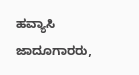ಹವ್ಯಾಸಿ ಜಾದೂಗಾರರು,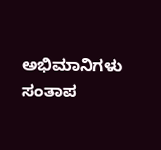ಅಭಿಮಾನಿಗಳು ಸಂತಾಪ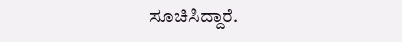ಸೂಚಿಸಿದ್ದಾರೆ.